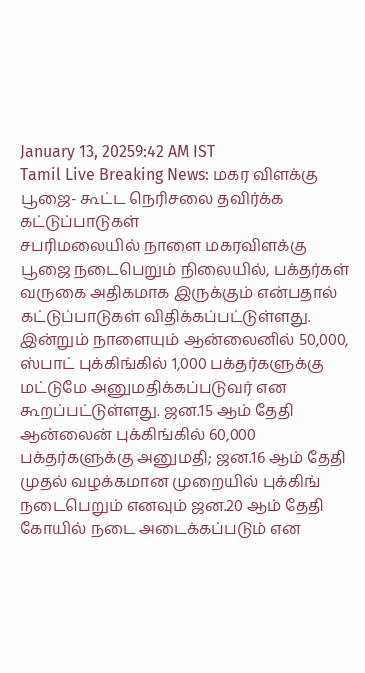January 13, 20259:42 AM IST
Tamil Live Breaking News: மகர விளக்கு பூஜை- கூட்ட நெரிசலை தவிர்க்க கட்டுப்பாடுகள்
சபரிமலையில் நாளை மகரவிளக்கு பூஜை நடைபெறும் நிலையில், பக்தர்கள் வருகை அதிகமாக இருக்கும் என்பதால் கட்டுப்பாடுகள் விதிக்கப்பட்டுள்ளது.
இன்றும் நாளையும் ஆன்லைனில் 50,000, ஸ்பாட் புக்கிங்கில் 1,000 பக்தர்களுக்கு மட்டுமே அனுமதிக்கப்படுவர் என கூறப்பட்டுள்ளது. ஜன.15 ஆம் தேதி ஆன்லைன் புக்கிங்கில் 60,000 பக்தர்களுக்கு அனுமதி; ஜன.16 ஆம் தேதி முதல் வழக்கமான முறையில் புக்கிங் நடைபெறும் எனவும் ஜன.20 ஆம் தேதி கோயில் நடை அடைக்கப்படும் என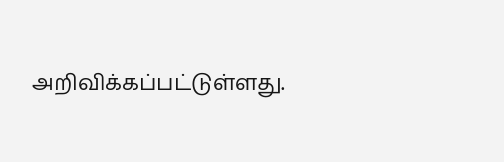அறிவிக்கப்பட்டுள்ளது.